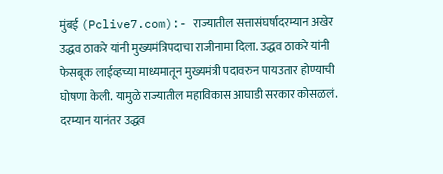मुंबई (Pclive7.com):- राज्यातील सत्तासंघर्षादरम्यान अखेर उद्धव ठाकरे यांनी मुख्यमंत्रिपदाचा राजीनामा दिला. उद्धव ठाकरे यांनी फेसबूक लाईव्हच्या माध्यमातून मुख्यमंत्री पदावरुन पायउतार होण्याची घोषणा केली. यामुळे राज्यातील महाविकास आघाडी सरकार कोसळलं. दरम्यान यानंतर उद्धव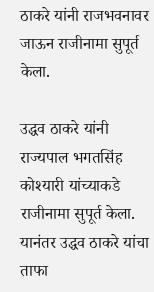ठाकरे यांनी राजभवनावर जाऊन राजीनामा सुपूर्त केला.

उद्धव ठाकरे यांनी राज्यपाल भगतसिंह कोश्यारी यांच्याकडे राजीनामा सुपूर्त केला. यानंतर उद्धव ठाकरे यांचा ताफा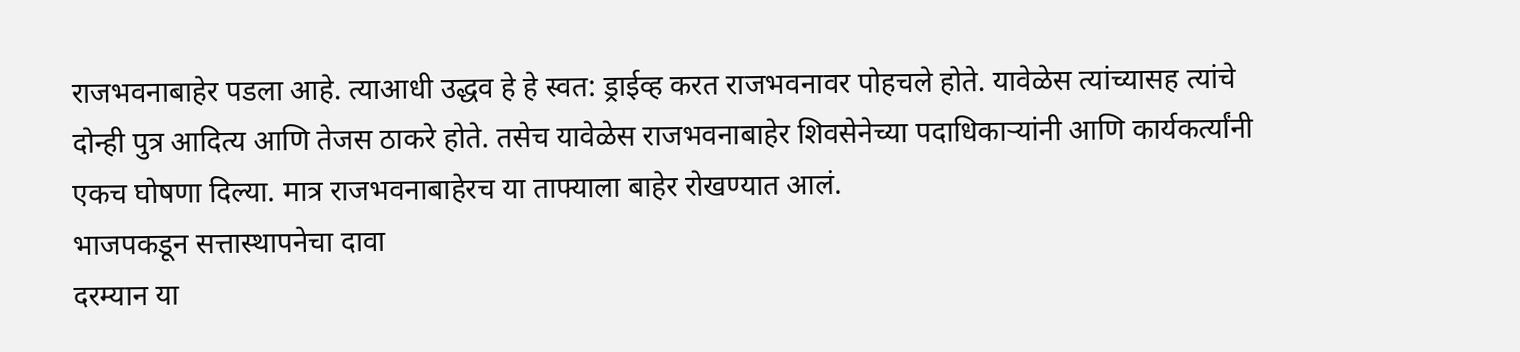राजभवनाबाहेर पडला आहे. त्याआधी उद्धव हे हे स्वत: ड्राईव्ह करत राजभवनावर पोहचले होते. यावेळेस त्यांच्यासह त्यांचे दोन्ही पुत्र आदित्य आणि तेजस ठाकरे होते. तसेच यावेळेस राजभवनाबाहेर शिवसेनेच्या पदाधिकाऱ्यांनी आणि कार्यकर्त्यांनी एकच घोषणा दिल्या. मात्र राजभवनाबाहेरच या ताफ्याला बाहेर रोखण्यात आलं.
भाजपकडून सत्तास्थापनेचा दावा
दरम्यान या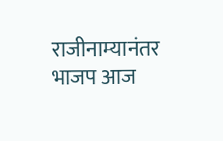राजीनाम्यानंतर भाजप आज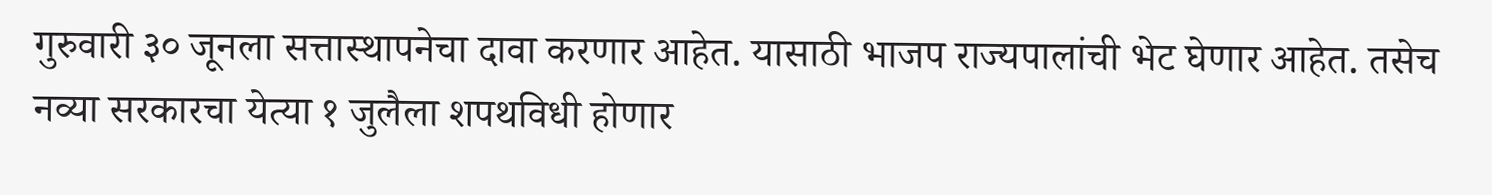गुरुवारी ३० जूनला सत्तास्थापनेचा दावा करणार आहेत. यासाठी भाजप राज्यपालांची भेट घेणार आहेत. तसेच नव्या सरकारचा येत्या १ जुलैला शपथविधी होणार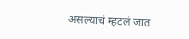असल्याचं म्हटलं जात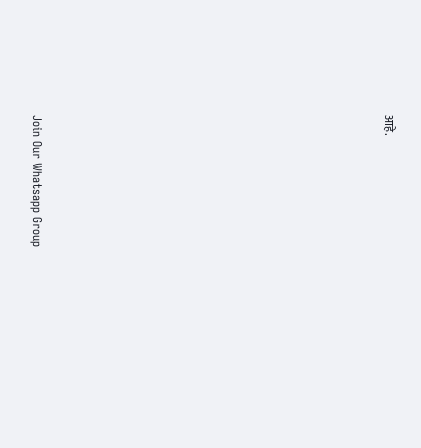आहे.





















Join Our Whatsapp Group